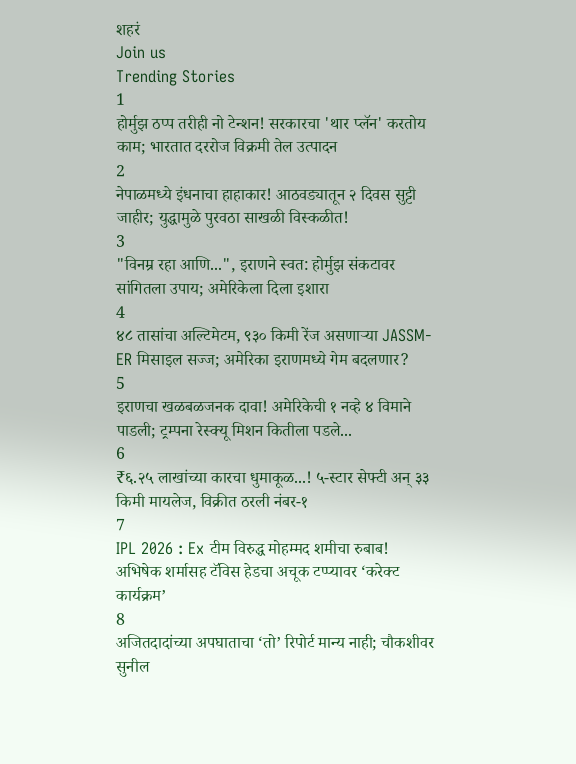शहरं
Join us
Trending Stories
1
होर्मुझ ठप्प तरीही नो टेन्शन! सरकारचा 'थार प्लॅन' करतोय काम; भारतात दररोज विक्रमी तेल उत्पादन
2
नेपाळमध्ये इंधनाचा हाहाकार! आठवड्यातून २ दिवस सुट्टी जाहीर; युद्धामुळे पुरवठा साखळी विस्कळीत!
3
"विनम्र रहा आणि...", इराणने स्वत: होर्मुझ संकटावर सांगितला उपाय; अमेरिकेला दिला इशारा
4
४८ तासांचा अल्टिमेटम, ९३० किमी रेंज असणाऱ्या JASSM-ER मिसाइल सज्ज; अमेरिका इराणमध्ये गेम बदलणार?
5
इराणचा खळबळजनक दावा! अमेरिकेची १ नव्हे ४ विमाने पाडली; ट्रम्पना रेस्क्यू मिशन कितीला पडले...
6
₹६.२५ लाखांच्या कारचा धुमाकूळ...! ५-स्टार सेफ्टी अन् ३३ किमी मायलेज, विक्रीत ठरली नंबर-१
7
IPL 2026 : Ex टीम विरुद्ध मोहम्मद शमीचा रुबाब! अभिषेक शर्मासह टॅविस हेडचा अचूक टप्प्यावर ‘करेक्ट कार्यक्रम’
8
अजितदादांच्या अपघाताचा ‘तो’ रिपोर्ट मान्य नाही; चौकशीवर सुनील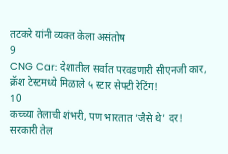तटकरे यांनी व्यक्त केला असंतोष
9
CNG Car: देशातील सर्वात परवडणारी सीएनजी कार, क्रॅश टेस्टमध्ये मिळाले ५ स्टार सेफ्टी रेटिंग!
10
कच्च्या तेलाची शंभरी, पण भारतात 'जैसे थे' दर! सरकारी तेल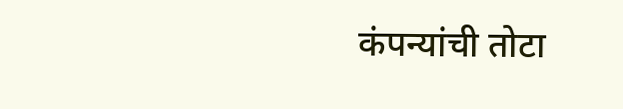कंपन्यांची तोटा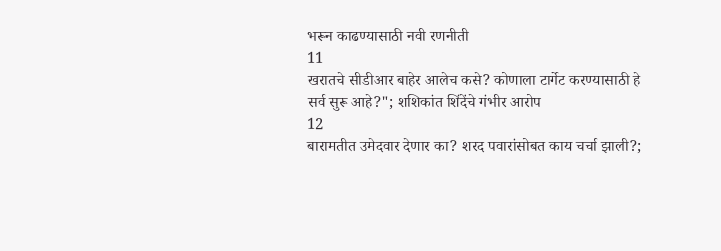भरून काढण्यासाठी नवी रणनीती
11
खरातचे सीडीआर बाहेर आलेच कसे? कोणाला टार्गेट करण्यासाठी हे सर्व सुरू आहे?"; शशिकांत शिंदेंचे गंभीर आरोप
12
बारामतीत उमेदवार देणार का? शरद पवारांसोबत काय चर्चा झाली?;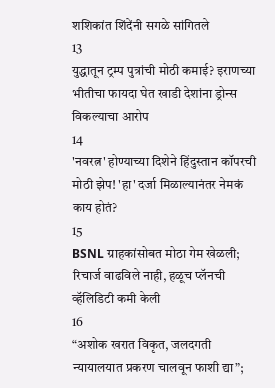शशिकांत शिंदेंनी सगळे सांगितले
13
युद्धातून ट्रम्प पुत्रांची मोठी कमाई? इराणच्या भीतीचा फायदा घेत खाडी देशांना ड्रोन्स विकल्याचा आरोप
14
'नवरत्न' होण्याच्या दिशेने हिंदुस्तान कॉपरची मोठी झेप! 'हा' दर्जा मिळाल्यानंतर नेमकं काय होतं?
15
BSNL ग्राहकांसोबत मोठा गेम खेळली; रिचार्ज वाढविले नाही, हळूच प्लॅनची व्हॅलिडिटी कमी केली
16
“अशोक खरात विकृत, जलदगती न्यायालयात प्रकरण चालवून फाशी द्या”;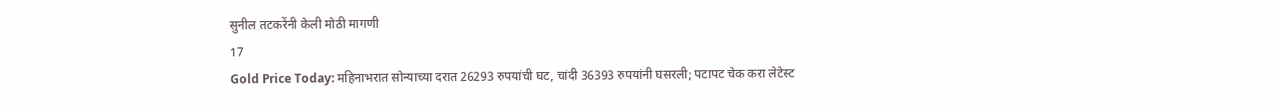सुनील तटकरेंनी केली मोठी मागणी
17
Gold Price Today: महिनाभरात सोन्याच्या दरात 26293 रुपयांची घट, चांदी 36393 रुपयांनी घसरली; पटापट चेक करा लेटेस्ट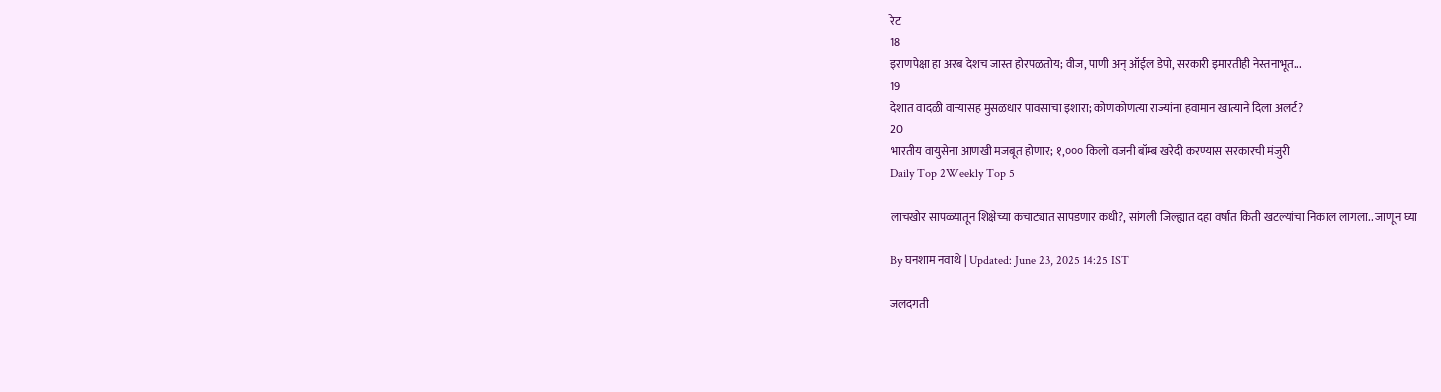रेट
18
इराणपेक्षा हा अरब देशच जास्त होरपळतोय; वीज, पाणी अन् ऑईल डेपो, सरकारी इमारतीही नेस्तनाभूत...
19
देशात वादळी वाऱ्यासह मुसळधार पावसाचा इशारा; कोणकोणत्या राज्यांना हवामान खात्याने दिला अलर्ट?
20
भारतीय वायुसेना आणखी मजबूत होणार; १,००० किलो वजनी बॉम्ब खरेदी करण्यास सरकारची मंजुरी
Daily Top 2Weekly Top 5

लाचखोर सापळ्यातून शिक्षेच्या कचाट्यात सापडणार कधी?, सांगली जिल्ह्यात दहा वर्षांत किती खटल्यांचा निकाल लागला.. जाणून घ्या

By घनशाम नवाथे | Updated: June 23, 2025 14:25 IST

जलदगती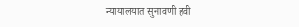न्यायालयात सुनावणी हवी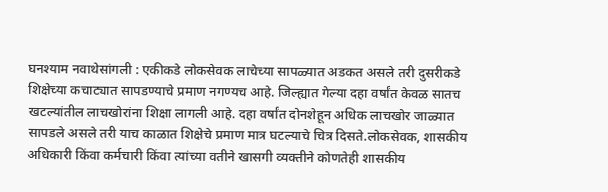घनश्याम नवाथेसांगली : एकीकडे लोकसेवक लाचेच्या सापळ्यात अडकत असले तरी दुसरीकडे शिक्षेच्या कचाट्यात सापडण्याचे प्रमाण नगण्यच आहे. जिल्ह्यात गेल्या दहा वर्षांत केवळ सातच खटल्यांतील लाचखोरांना शिक्षा लागली आहे. दहा वर्षांत दोनशेहून अधिक लाचखोर जाळ्यात सापडले असले तरी याच काळात शिक्षेचे प्रमाण मात्र घटल्याचे चित्र दिसते.लोकसेवक, शासकीय अधिकारी किंवा कर्मचारी किंवा त्यांच्या वतीने खासगी व्यक्तीने कोणतेही शासकीय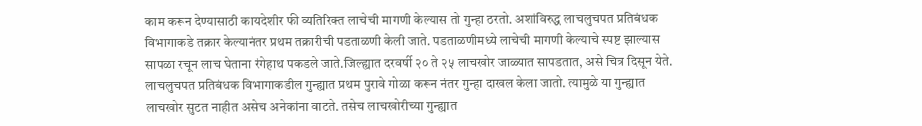काम करून देण्यासाठी कायदेशीर फी व्यतिरिक्त लाचेची मागणी केल्यास तो गुन्हा ठरतो. अशांविरुद्ध लाचलुचपत प्रतिबंधक विभागाकडे तक्रार केल्यानंतर प्रथम तक्रारीची पडताळणी केली जाते. पडताळणीमध्ये लाचेची मागणी केल्याचे स्पष्ट झाल्यास सापळा रचून लाच घेताना रंगेहाथ पकडले जाते.जिल्ह्यात दरवर्षी २० ते २५ लाचखोर जाळ्यात सापडतात, असे चित्र दिसून येते. लाचलुचपत प्रतिबंधक विभागाकडील गुन्ह्यात प्रथम पुरावे गोळा करून नंतर गुन्हा दाखल केला जातो. त्यामुळे या गुन्ह्यात लाचखोर सुटत नाहीत असेच अनेकांना वाटते. तसेच लाचखोरीच्या गुन्ह्यात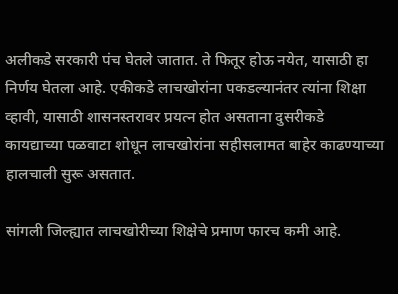अलीकडे सरकारी पंच घेतले जातात. ते फितूर होऊ नयेत, यासाठी हा निर्णय घेतला आहे. एकीकडे लाचखोरांना पकडल्यानंतर त्यांना शिक्षा व्हावी, यासाठी शासनस्तरावर प्रयत्न होत असताना दुसरीकडे कायद्याच्या पळवाटा शोधून लाचखोरांना सहीसलामत बाहेर काढण्याच्या हालचाली सुरू असतात.

सांगली जिल्ह्यात लाचखोरीच्या शिक्षेचे प्रमाण फारच कमी आहे.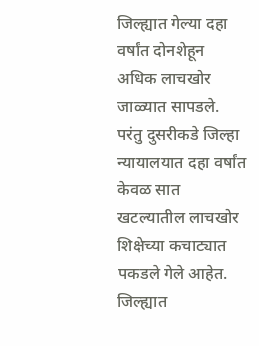जिल्ह्यात गेल्या दहा वर्षांत दोनशेहून अधिक लाचखोर जाळ्यात सापडले. परंतु दुसरीकडे जिल्हा न्यायालयात दहा वर्षांत केवळ सात खटल्यातील लाचखोर शिक्षेच्या कचाट्यात पकडले गेले आहेत. जिल्ह्यात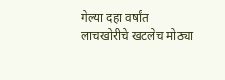गेल्या दहा वर्षांत लाचखोरीचे खटलेच मोठ्या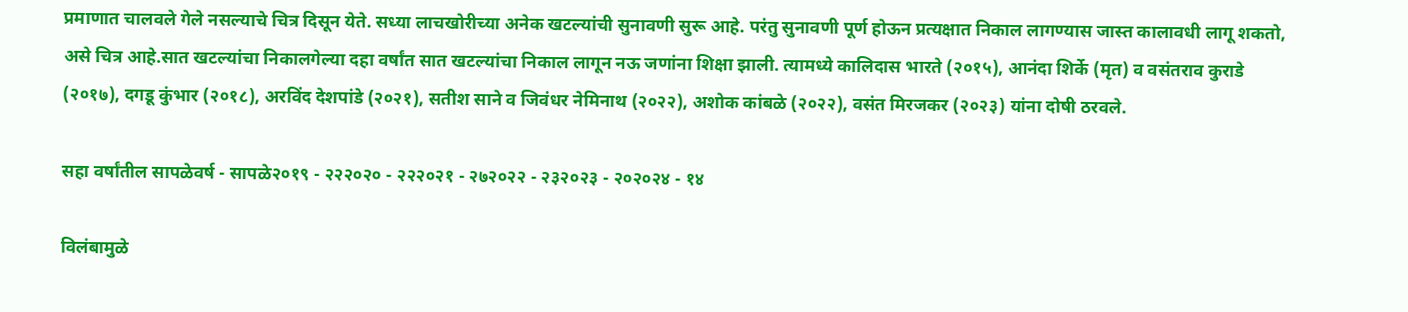प्रमाणात चालवले गेले नसल्याचे चित्र दिसून येते. सध्या लाचखोरीच्या अनेक खटल्यांची सुनावणी सुरू आहे. परंतु सुनावणी पूर्ण होऊन प्रत्यक्षात निकाल लागण्यास जास्त कालावधी लागू शकतो, असे चित्र आहे.सात खटल्यांचा निकालगेल्या दहा वर्षांत सात खटल्यांचा निकाल लागून नऊ जणांना शिक्षा झाली. त्यामध्ये कालिदास भारते (२०१५), आनंदा शिर्के (मृत) व वसंतराव कुराडे (२०१७), दगडू कुंभार (२०१८), अरविंद देशपांडे (२०२१), सतीश साने व जिवंधर नेमिनाथ (२०२२), अशोक कांबळे (२०२२), वसंत मिरजकर (२०२३) यांना दोषी ठरवले.

सहा वर्षांतील सापळेवर्ष - सापळे२०१९ - २२२०२० - २२२०२१ - २७२०२२ - २३२०२३ - २०२०२४ - १४

विलंबामुळे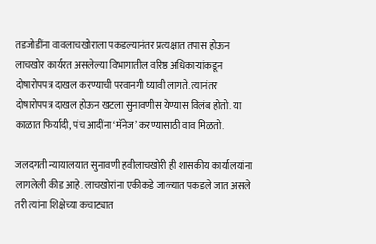तडजोडींना वावलाचखोराला पकडल्यानंतर प्रत्यक्षात तपास होऊन लाचखोर कार्यरत असलेल्या विभागातील वरिष्ठ अधिकाऱ्यांकडून दोषारोपपत्र दाखल करण्याची परवानगी घ्यावी लागते. त्यानंतर दोषारोपपत्र दाखल होऊन खटला सुनावणीस येण्यास विलंब होतो. या काळात फिर्यादी, पंच आदींना ‘मॅनेज’ करण्यासाठी वाव मिळतो.

जलदगती न्यायालयात सुनावणी हवीलाचखोरी ही शासकीय कार्यालयांना लागलेली कीड आहे. लाचखोरांना एकीकडे जाळ्यात पकडले जात असले तरी त्यांना शिक्षेच्या कचाट्यात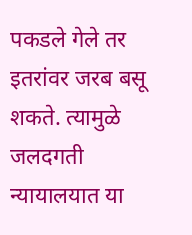पकडले गेले तर इतरांवर जरब बसू शकते. त्यामुळे जलदगती न्यायालयात या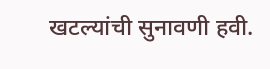खटल्यांची सुनावणी हवी.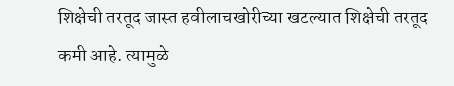शिक्षेची तरतूद जास्त हवीलाचखोरीच्या खटल्यात शिक्षेची तरतूद कमी आहे. त्यामुळे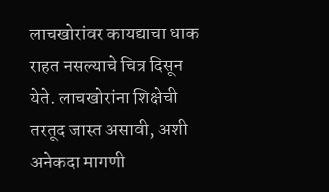लाचखोरांवर कायद्याचा धाक राहत नसल्याचे चित्र दिसून येते. लाचखोरांना शिक्षेची तरतूद जास्त असावी, अशी अनेकदा मागणी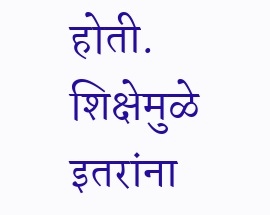होती. शिक्षेमुळे इतरांना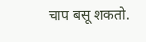चाप बसू शकतो.